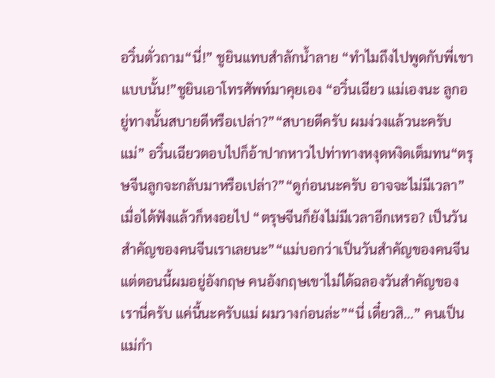อวิ๋นตั่วถาม“นี่!” ชูยินแทบสำลักนํ้าลาย “ทำไมถึงไปพูดกับพี่เขาแบบนั้น!”ชูยินเอาโทรศัพท์มาคุยเอง “อวิ๋นเฉียว แม่เองนะ ลูกอยู่ทางนั้นสบายดีหรือเปล่า?”“สบายดีครับ ผมง่วงแล้วนะครับแม่” อวิ๋นเฉียวตอบไปก็อ้าปากหาวไปท่าทางหงุดหงิดเต็มทน“ตรุษจีนลูกจะกลับมาหรือเปล่า?”“ดูก่อนนะครับ อาจจะไม่มีเวลา”เมื่อได้ฟังแล้วก็หงอยไป “ตรุษจีนก็ยังไม่มีเวลาอีกเหรอ? เป็นวันสำคัญของคนจีนเราเลยนะ”“แม่บอกว่าเป็นวันสำคัญของคนจีน แต่ตอนนี้ผมอยู่อังกฤษ คนอังกฤษเขาไม่ได้ฉลองวันสำคัญของเรานี่ครับ แค่นี้นะครับแม่ ผมวางก่อนล่ะ”“นี่ เดี๋ยวสิ…” คนเป็นแม่กำ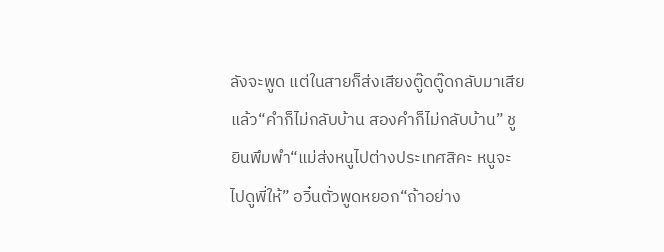ลังจะพูด แต่ในสายก็ส่งเสียงตู๊ดตู๊ดกลับมาเสียแล้ว“คำก็ไม่กลับบ้าน สองคำก็ไม่กลับบ้าน” ชูยินพึมพำ“แม่ส่งหนูไปต่างประเทศสิคะ หนูจะไปดูพี่ให้” อวิ๋นตั่วพูดหยอก“ถ้าอย่าง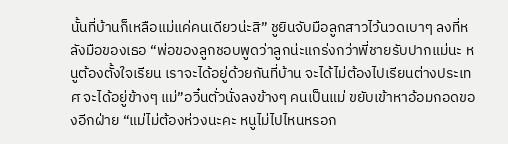นั้นที่บ้านก็เหลือแม่แค่คนเดียวน่ะสิ” ชูยินจับมือลูกสาวไว้นวดเบาๆ ลงที่หลังมือของเธอ “พ่อของลูกชอบพูดว่าลูกน่ะแกร่งกว่าพี่ชายรับปากแม่นะ หนูต้องตั้งใจเรียน เราจะได้อยู่ด้วยกันที่บ้าน จะได้ไม่ต้องไปเรียนต่างประเทศ จะได้อยู่ข้างๆ แม่”อวิ๋นตั่วนั่งลงข้างๆ คนเป็นแม่ ขยับเข้าหาอ้อมกอดของอีกฝ่าย “แม่ไม่ต้องห่วงนะคะ หนูไม่ไปไหนหรอก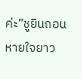ค่ะ”ชูยินถอนหายใจยาว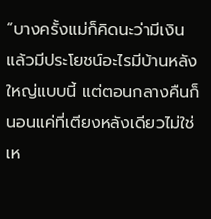“บางครั้งแม่ก็คิดนะว่ามีเงินแล้วมีประโยชน์อะไรมีบ้านหลังใหญ่แบบนี้ แต่ตอนกลางคืนก็นอนแค่ที่เตียงหลังเดียวไม่ใช่เห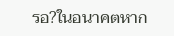รอ?ในอนาคตหาก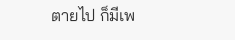ตายไป ก็มีเพ